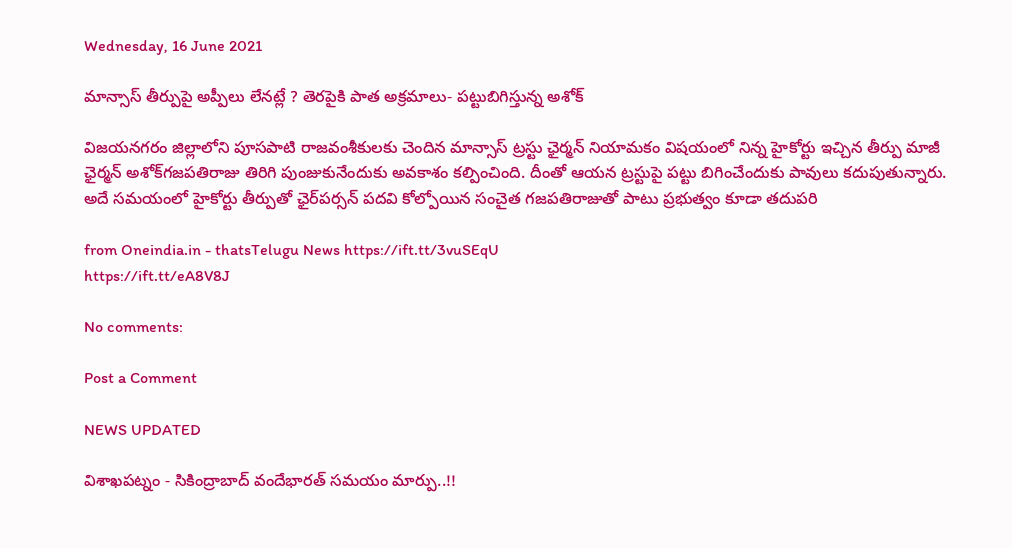Wednesday, 16 June 2021

మాన్సాస్‌ తీర్పుపై అప్పీలు లేనట్లే ? తెరపైకి పాత అక్రమాలు- పట్టుబిగిస్తున్న అశోక్‌

విజయనగరం జిల్లాలోని పూసపాటి రాజవంశీకులకు చెందిన మాన్సాస్‌ ట్రస్టు ఛైర్మన్‌ నియామకం విషయంలో నిన్న హైకోర్టు ఇచ్చిన తీర్పు మాజీ ఛైర్మన్ అశోక్‌గజపతిరాజు తిరిగి పుంజుకునేందుకు అవకాశం కల్పించింది. దీంతో ఆయన ట్రస్టుపై పట్టు బిగించేందుకు పావులు కదుపుతున్నారు. అదే సమయంలో హైకోర్టు తీర్పుతో ఛైర్‌పర్సన్ పదవి కోల్పోయిన సంచైత గజపతిరాజుతో పాటు ప్రభుత్వం కూడా తదుపరి

from Oneindia.in - thatsTelugu News https://ift.tt/3vuSEqU
https://ift.tt/eA8V8J

No comments:

Post a Comment

NEWS UPDATED

విశాఖపట్నం - సికింద్రాబాద్ వందేభారత్ సమయం మార్పు..!!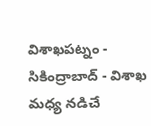విశాఖపట్నం - సికింద్రాబాద్ - విశాఖ మధ్య నడిచే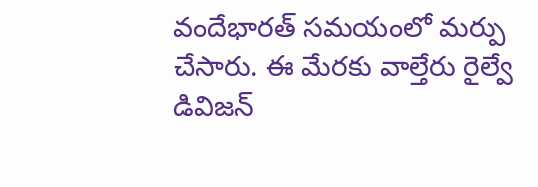వందేభారత్ సమయంలో మర్పు చేసారు. ఈ మేరకు వాల్తేరు రైల్వే డివిజన్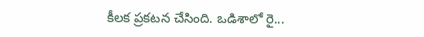కీలక ప్రకటన చేసింది. ఒడిశాలో రై...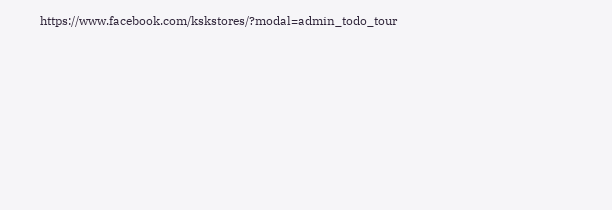https://www.facebook.com/kskstores/?modal=admin_todo_tour